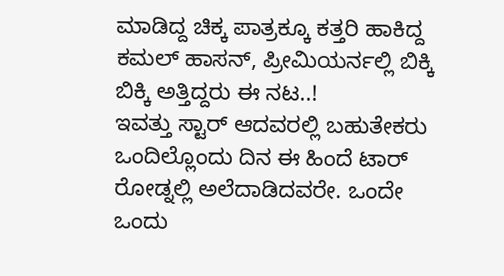ಮಾಡಿದ್ದ ಚಿಕ್ಕ ಪಾತ್ರಕ್ಕೂ ಕತ್ತರಿ ಹಾಕಿದ್ದ ಕಮಲ್ ಹಾಸನ್, ಪ್ರೀಮಿಯರ್ನಲ್ಲಿ ಬಿಕ್ಕಿ ಬಿಕ್ಕಿ ಅತ್ತಿದ್ದರು ಈ ನಟ..!
ಇವತ್ತು ಸ್ಟಾರ್ ಆದವರಲ್ಲಿ ಬಹುತೇಕರು ಒಂದಿಲ್ಲೊಂದು ದಿನ ಈ ಹಿಂದೆ ಟಾರ್ ರೋಡ್ನಲ್ಲಿ ಅಲೆದಾಡಿದವರೇ. ಒಂದೇ ಒಂದು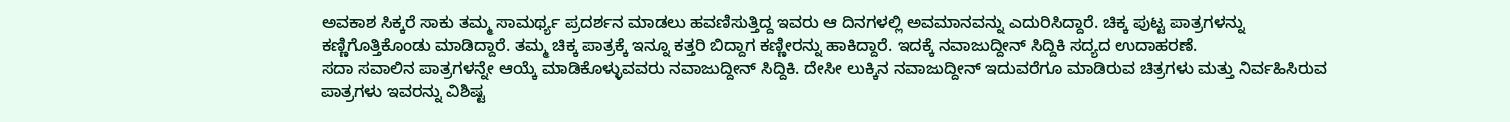ಅವಕಾಶ ಸಿಕ್ಕರೆ ಸಾಕು ತಮ್ಮ ಸಾಮರ್ಥ್ಯ ಪ್ರದರ್ಶನ ಮಾಡಲು ಹವಣಿಸುತ್ತಿದ್ದ ಇವರು ಆ ದಿನಗಳಲ್ಲಿ ಅವಮಾನವನ್ನು ಎದುರಿಸಿದ್ದಾರೆ. ಚಿಕ್ಕ ಪುಟ್ಟ ಪಾತ್ರಗಳನ್ನು ಕಣ್ಣಿಗೊತ್ತಿಕೊಂಡು ಮಾಡಿದ್ದಾರೆ. ತಮ್ಮ ಚಿಕ್ಕ ಪಾತ್ರಕ್ಕೆ ಇನ್ನೂ ಕತ್ತರಿ ಬಿದ್ದಾಗ ಕಣ್ಣೀರನ್ನು ಹಾಕಿದ್ದಾರೆ. ಇದಕ್ಕೆ ನವಾಜುದ್ದೀನ್ ಸಿದ್ದಿಕಿ ಸದ್ಯದ ಉದಾಹರಣೆ.
ಸದಾ ಸವಾಲಿನ ಪಾತ್ರಗಳನ್ನೇ ಆಯ್ಕೆ ಮಾಡಿಕೊಳ್ಳುವವರು ನವಾಜುದ್ದೀನ್ ಸಿದ್ದಿಕಿ. ದೇಸೀ ಲುಕ್ಕಿನ ನವಾಜುದ್ದೀನ್ ಇದುವರೆಗೂ ಮಾಡಿರುವ ಚಿತ್ರಗಳು ಮತ್ತು ನಿರ್ವಹಿಸಿರುವ ಪಾತ್ರಗಳು ಇವರನ್ನು ವಿಶಿಷ್ಟ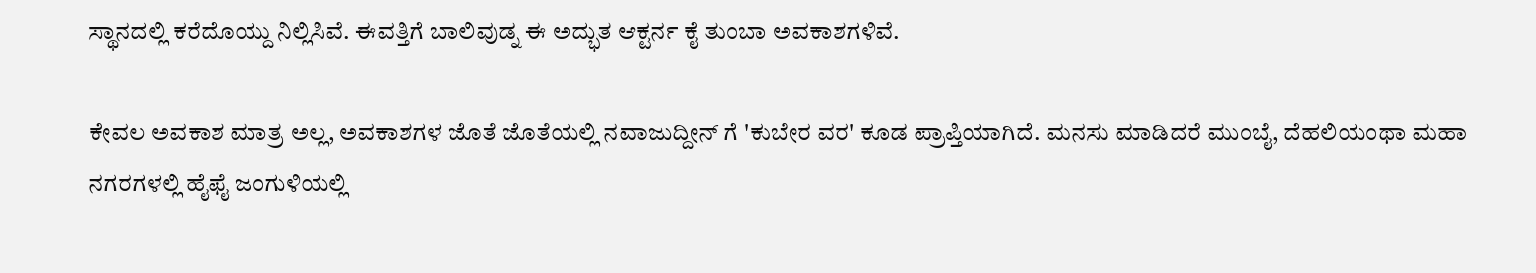ಸ್ಥಾನದಲ್ಲಿ ಕರೆದೊಯ್ದು ನಿಲ್ಲಿಸಿವೆ. ಈವತ್ತಿಗೆ ಬಾಲಿವುಡ್ನ ಈ ಅದ್ಭುತ ಆಕ್ಟರ್ನ ಕೈ ತುಂಬಾ ಅವಕಾಶಗಳಿವೆ.

ಕೇವಲ ಅವಕಾಶ ಮಾತ್ರ ಅಲ್ಲ, ಅವಕಾಶಗಳ ಜೊತೆ ಜೊತೆಯಲ್ಲಿ ನವಾಜುದ್ದೀನ್ ಗೆ 'ಕುಬೇರ ವರ' ಕೂಡ ಪ್ರಾಪ್ತಿಯಾಗಿದೆ. ಮನಸು ಮಾಡಿದರೆ ಮುಂಬೈ, ದೆಹಲಿಯಂಥಾ ಮಹಾ ನಗರಗಳಲ್ಲಿ ಹೈಫೈ ಜಂಗುಳಿಯಲ್ಲಿ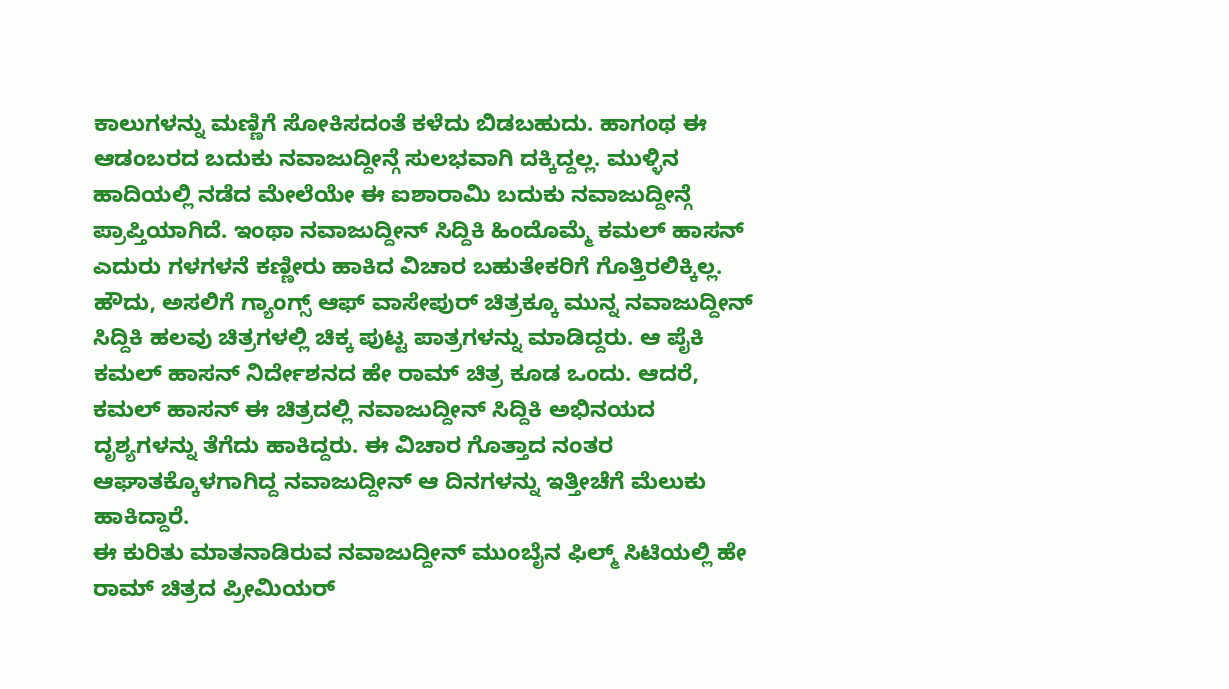ಕಾಲುಗಳನ್ನು ಮಣ್ಣಿಗೆ ಸೋಕಿಸದಂತೆ ಕಳೆದು ಬಿಡಬಹುದು. ಹಾಗಂಥ ಈ ಆಡಂಬರದ ಬದುಕು ನವಾಜುದ್ದೀನ್ಗೆ ಸುಲಭವಾಗಿ ದಕ್ಕಿದ್ದಲ್ಲ. ಮುಳ್ಳಿನ ಹಾದಿಯಲ್ಲಿ ನಡೆದ ಮೇಲೆಯೇ ಈ ಐಶಾರಾಮಿ ಬದುಕು ನವಾಜುದ್ದೀನ್ಗೆ ಪ್ರಾಪ್ತಿಯಾಗಿದೆ. ಇಂಥಾ ನವಾಜುದ್ದೀನ್ ಸಿದ್ದಿಕಿ ಹಿಂದೊಮ್ಮೆ ಕಮಲ್ ಹಾಸನ್ ಎದುರು ಗಳಗಳನೆ ಕಣ್ಣೀರು ಹಾಕಿದ ವಿಚಾರ ಬಹುತೇಕರಿಗೆ ಗೊತ್ತಿರಲಿಕ್ಕಿಲ್ಲ.
ಹೌದು, ಅಸಲಿಗೆ ಗ್ಯಾಂಗ್ಸ್ ಆಫ್ ವಾಸೇಪುರ್ ಚಿತ್ರಕ್ಕೂ ಮುನ್ನ ನವಾಜುದ್ದೀನ್ ಸಿದ್ದಿಕಿ ಹಲವು ಚಿತ್ರಗಳಲ್ಲಿ ಚಿಕ್ಕ ಪುಟ್ಟ ಪಾತ್ರಗಳನ್ನು ಮಾಡಿದ್ದರು. ಆ ಪೈಕಿ ಕಮಲ್ ಹಾಸನ್ ನಿರ್ದೇಶನದ ಹೇ ರಾಮ್ ಚಿತ್ರ ಕೂಡ ಒಂದು. ಆದರೆ, ಕಮಲ್ ಹಾಸನ್ ಈ ಚಿತ್ರದಲ್ಲಿ ನವಾಜುದ್ದೀನ್ ಸಿದ್ದಿಕಿ ಅಭಿನಯದ ದೃಶ್ಯಗಳನ್ನು ತೆಗೆದು ಹಾಕಿದ್ದರು. ಈ ವಿಚಾರ ಗೊತ್ತಾದ ನಂತರ ಆಘಾತಕ್ಕೊಳಗಾಗಿದ್ದ ನವಾಜುದ್ದೀನ್ ಆ ದಿನಗಳನ್ನು ಇತ್ತೀಚೆಗೆ ಮೆಲುಕು ಹಾಕಿದ್ದಾರೆ.
ಈ ಕುರಿತು ಮಾತನಾಡಿರುವ ನವಾಜುದ್ದೀನ್ ಮುಂಬೈನ ಫಿಲ್ಮ್ ಸಿಟಿಯಲ್ಲಿ ಹೇ ರಾಮ್ ಚಿತ್ರದ ಪ್ರೀಮಿಯರ್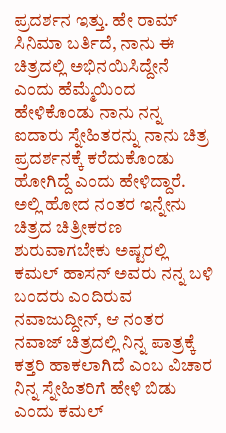ಪ್ರದರ್ಶನ ಇತ್ತು. ಹೇ ರಾಮ್ ಸಿನಿಮಾ ಬರ್ತಿದೆ, ನಾನು ಈ ಚಿತ್ರದಲ್ಲಿ ಅಭಿನಯಿಸಿದ್ದೇನೆ ಎಂದು ಹೆಮ್ಮೆಯಿಂದ ಹೇಳಿಕೊಂಡು ನಾನು ನನ್ನ ಐದಾರು ಸ್ನೇಹಿತರನ್ನು ನಾನು ಚಿತ್ರ ಪ್ರದರ್ಶನಕ್ಕೆ ಕರೆದುಕೊಂಡು ಹೋಗಿದ್ದೆ ಎಂದು ಹೇಳಿದ್ದಾರೆ.
ಅಲ್ಲಿ ಹೋದ ನಂತರ ಇನ್ನೇನು ಚಿತ್ರದ ಚಿತ್ರೀಕರಣ ಶುರುವಾಗಬೇಕು ಅಷ್ಟರಲ್ಲಿ ಕಮಲ್ ಹಾಸನ್ ಅವರು ನನ್ನ ಬಳಿ ಬಂದರು ಎಂದಿರುವ ನವಾಜುದ್ದೀನ್, ಆ ನಂತರ ನವಾಜ್ ಚಿತ್ರದಲ್ಲಿ ನಿನ್ನ ಪಾತ್ರಕ್ಕೆ ಕತ್ತರಿ ಹಾಕಲಾಗಿದೆ ಎಂಬ ವಿಚಾರ ನಿನ್ನ ಸ್ನೇಹಿತರಿಗೆ ಹೇಳಿ ಬಿಡು ಎಂದು ಕಮಲ್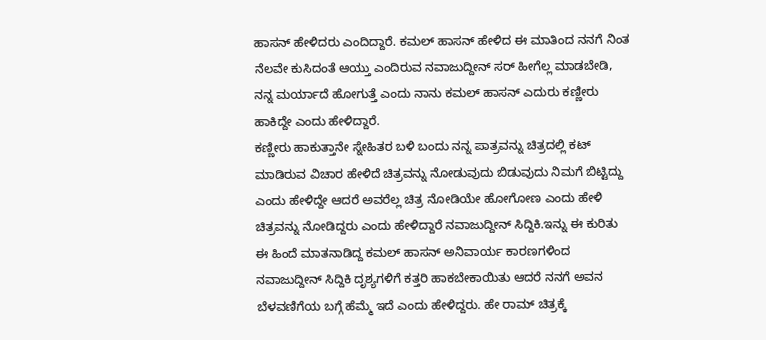ಹಾಸನ್ ಹೇಳಿದರು ಎಂದಿದ್ದಾರೆ. ಕಮಲ್ ಹಾಸನ್ ಹೇಳಿದ ಈ ಮಾತಿಂದ ನನಗೆ ನಿಂತ ನೆಲವೇ ಕುಸಿದಂತೆ ಆಯ್ತು ಎಂದಿರುವ ನವಾಜುದ್ದೀನ್ ಸರ್ ಹೀಗೆಲ್ಲ ಮಾಡಬೇಡಿ, ನನ್ನ ಮರ್ಯಾದೆ ಹೋಗುತ್ತೆ ಎಂದು ನಾನು ಕಮಲ್ ಹಾಸನ್ ಎದುರು ಕಣ್ಣೀರು ಹಾಕಿದ್ದೇ ಎಂದು ಹೇಳಿದ್ದಾರೆ.
ಕಣ್ಣೀರು ಹಾಕುತ್ತಾನೇ ಸ್ನೇಹಿತರ ಬಳಿ ಬಂದು ನನ್ನ ಪಾತ್ರವನ್ನು ಚಿತ್ರದಲ್ಲಿ ಕಟ್ ಮಾಡಿರುವ ವಿಚಾರ ಹೇಳಿದೆ ಚಿತ್ರವನ್ನು ನೋಡುವುದು ಬಿಡುವುದು ನಿಮಗೆ ಬಿಟ್ಟಿದ್ದು ಎಂದು ಹೇಳಿದ್ದೇ ಆದರೆ ಅವರೆಲ್ಲ ಚಿತ್ರ ನೋಡಿಯೇ ಹೋಗೋಣ ಎಂದು ಹೇಳಿ ಚಿತ್ರವನ್ನು ನೋಡಿದ್ದರು ಎಂದು ಹೇಳಿದ್ದಾರೆ ನವಾಜುದ್ದೀನ್ ಸಿದ್ದಿಕಿ.ಇನ್ನು ಈ ಕುರಿತು ಈ ಹಿಂದೆ ಮಾತನಾಡಿದ್ದ ಕಮಲ್ ಹಾಸನ್ ಅನಿವಾರ್ಯ ಕಾರಣಗಳಿಂದ ನವಾಜುದ್ದೀನ್ ಸಿದ್ದಿಕಿ ದೃಶ್ಯಗಳಿಗೆ ಕತ್ತರಿ ಹಾಕಬೇಕಾಯಿತು ಆದರೆ ನನಗೆ ಅವನ ಬೆಳವಣಿಗೆಯ ಬಗ್ಗೆ ಹೆಮ್ಮೆ ಇದೆ ಎಂದು ಹೇಳಿದ್ದರು. ಹೇ ರಾಮ್ ಚಿತ್ರಕ್ಕೆ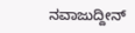ನವಾಜುದ್ದೀನ್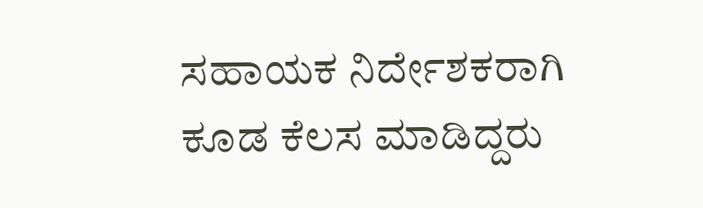ಸಹಾಯಕ ನಿರ್ದೇಶಕರಾಗಿ ಕೂಡ ಕೆಲಸ ಮಾಡಿದ್ದರು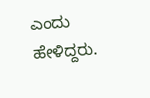ಎಂದು ಹೇಳಿದ್ದರು.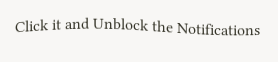Click it and Unblock the Notifications